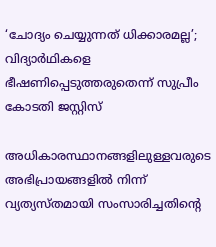‘ചോദ്യം ചെയ്യുന്നത് ധിക്കാരമല്ല’; വിദ്യാർഥികളെ ഭീഷണിപ്പെടുത്തരുതെന്ന് സുപ്രീം കോടതി ജസ്റ്റിസ്

അധികാരസ്ഥാനങ്ങളിലുള്ളവരുടെ അഭിപ്രായങ്ങളിൽ നിന്ന് വ്യത്യസ്തമായി സംസാരിച്ചതിന്റെ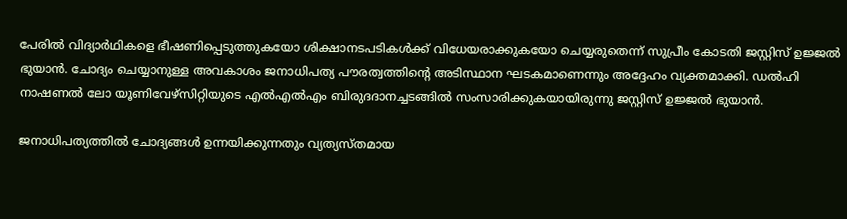പേരിൽ വിദ്യാർഥികളെ ഭീഷണിപ്പെടുത്തുകയോ ശിക്ഷാനടപടികൾക്ക് വിധേയരാക്കുകയോ ചെയ്യരുതെന്ന് സുപ്രീം കോടതി ജസ്റ്റിസ് ഉജ്ജൽ ഭുയാൻ. ചോദ്യം ചെയ്യാനുള്ള അവകാശം ജനാധിപത്യ പൗരത്വത്തിന്റെ അടിസ്ഥാന ഘടകമാണെന്നും അദ്ദേഹം വ്യക്തമാക്കി. ഡൽഹി നാഷണൽ ലോ യൂണിവേഴ്സിറ്റിയുടെ എൽഎൽഎം ബിരുദദാനച്ചടങ്ങിൽ സംസാരിക്കുകയായിരുന്നു ജസ്റ്റിസ് ഉജ്ജൽ ഭുയാൻ.

ജനാധിപത്യത്തിൽ ചോദ്യങ്ങൾ ഉന്നയിക്കുന്നതും വ്യത്യസ്തമായ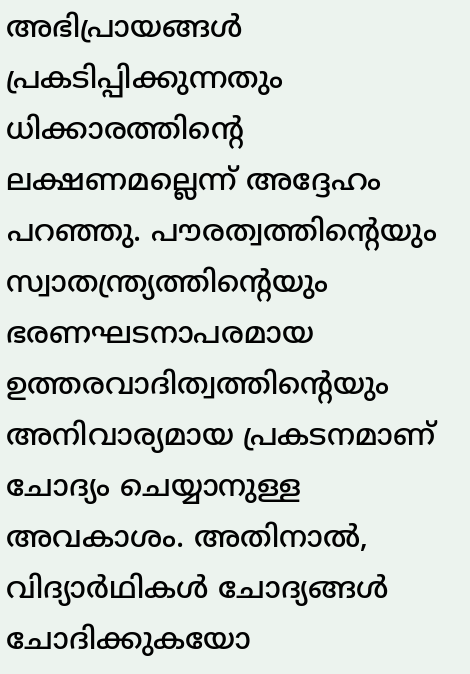അഭിപ്രായങ്ങൾ പ്രകടിപ്പിക്കുന്നതും ധിക്കാരത്തിന്റെ ലക്ഷണമല്ലെന്ന് അദ്ദേഹം പറഞ്ഞു. പൗരത്വത്തിന്റെയും സ്വാതന്ത്ര്യത്തിന്റെയും ഭരണഘടനാപരമായ ഉത്തരവാദിത്വത്തിന്റെയും അനിവാര്യമായ പ്രകടനമാണ് ചോദ്യം ചെയ്യാനുള്ള അവകാശം. അതിനാൽ, വിദ്യാർഥികൾ ചോദ്യങ്ങൾ ചോദിക്കുകയോ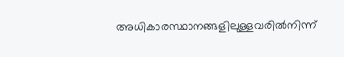അധികാരസ്ഥാനങ്ങളിലുള്ളവരിൽനിന്ന്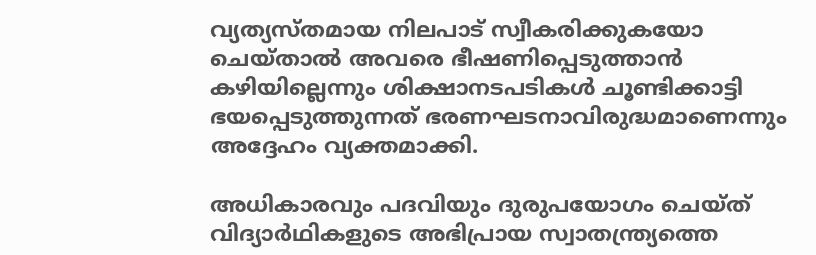വ്യത്യസ്തമായ നിലപാട് സ്വീകരിക്കുകയോ ചെയ്താൽ അവരെ ഭീഷണിപ്പെടുത്താൻ കഴിയില്ലെന്നും ശിക്ഷാനടപടികൾ ചൂണ്ടിക്കാട്ടി ഭയപ്പെടുത്തുന്നത് ഭരണഘടനാവിരുദ്ധമാണെന്നും അദ്ദേഹം വ്യക്തമാക്കി.

അധികാരവും പദവിയും ദുരുപയോഗം ചെയ്ത് വിദ്യാർഥികളുടെ അഭിപ്രായ സ്വാതന്ത്ര്യത്തെ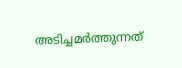അടിച്ചമർത്തുന്നത്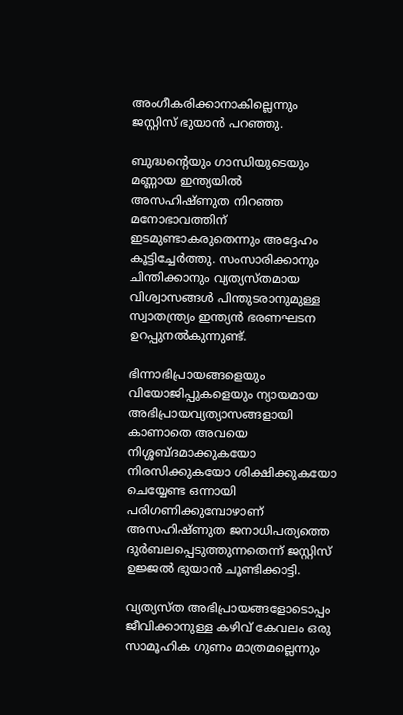അംഗീകരിക്കാനാകില്ലെന്നും ജസ്റ്റിസ് ഭുയാൻ പറഞ്ഞു.

ബുദ്ധന്റെയും ഗാന്ധിയുടെയും മണ്ണായ ഇന്ത്യയിൽ അസഹിഷ്ണുത നിറഞ്ഞ മനോഭാവത്തിന് ഇടമുണ്ടാകരുതെന്നും അദ്ദേഹം കൂട്ടിച്ചേർത്തു. സംസാരിക്കാനും ചിന്തിക്കാനും വ്യത്യസ്തമായ വിശ്വാസങ്ങൾ പിന്തുടരാനുമുള്ള സ്വാതന്ത്ര്യം ഇന്ത്യൻ ഭരണഘടന ഉറപ്പുനൽകുന്നുണ്ട്.

ഭിന്നാഭിപ്രായങ്ങളെയും വിയോജിപ്പുകളെയും ന്യായമായ അഭിപ്രായവ്യത്യാസങ്ങളായി കാണാതെ അവയെ നിശ്ശബ്ദമാക്കുകയോ നിരസിക്കുകയോ ശിക്ഷിക്കുകയോ ചെയ്യേണ്ട ഒന്നായി പരിഗണിക്കുമ്പോഴാണ് അസഹിഷ്ണുത ജനാധിപത്യത്തെ ദുർബലപ്പെടുത്തുന്നതെന്ന് ജസ്റ്റിസ് ഉജ്ജൽ ഭുയാൻ ചൂണ്ടിക്കാട്ടി.

വ്യത്യസ്ത അഭിപ്രായങ്ങളോടൊപ്പം ജീവിക്കാനുള്ള കഴിവ് കേവലം ഒരു സാമൂഹിക ഗുണം മാത്രമല്ലെന്നും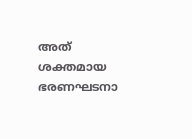അത് ശക്തമായ ഭരണഘടനാ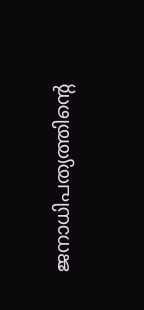ജനാധിപത്യത്തിന്റെ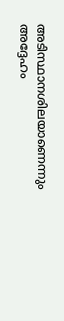അടിസ്ഥാനശിലയാണെന്നും അദ്ദേഹം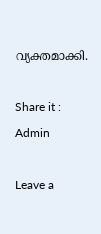വ്യക്തമാക്കി.

Share it :
Admin

Leave a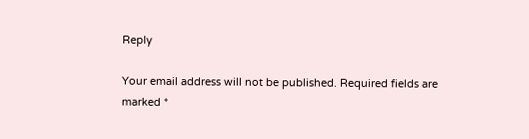Reply

Your email address will not be published. Required fields are marked *